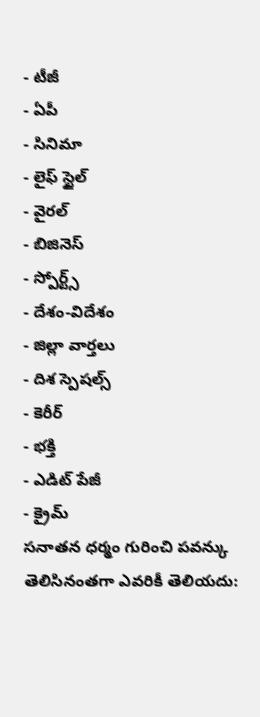- టీజీ
- ఏపీ
- సినిమా
- లైఫ్ స్టైల్
- వైరల్
- బిజినెస్
- స్పోర్ట్స్
- దేశం-విదేశం
- జిల్లా వార్తలు
- దిశ స్పెషల్స్
- కెరీర్
- భక్తి
- ఎడిట్ పేజీ
- క్రైమ్
సనాతన ధర్మం గురించి పవన్కు తెలిసినంతగా ఎవరికీ తెలియదు: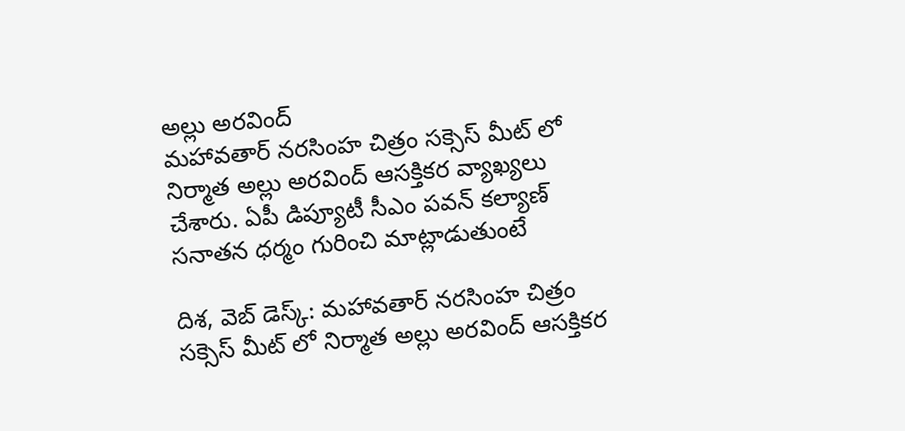అల్లు అరవింద్
మహావతార్ నరసింహ చిత్రం సక్సెస్ మీట్ లో నిర్మాత అల్లు అరవింద్ ఆసక్తికర వ్యాఖ్యలు చేశారు. ఏపీ డిప్యూటీ సీఎం పవన్ కల్యాణ్ సనాతన ధర్మం గురించి మాట్లాడుతుంటే

దిశ, వెబ్ డెస్క్: మహావతార్ నరసింహ చిత్రం సక్సెస్ మీట్ లో నిర్మాత అల్లు అరవింద్ ఆసక్తికర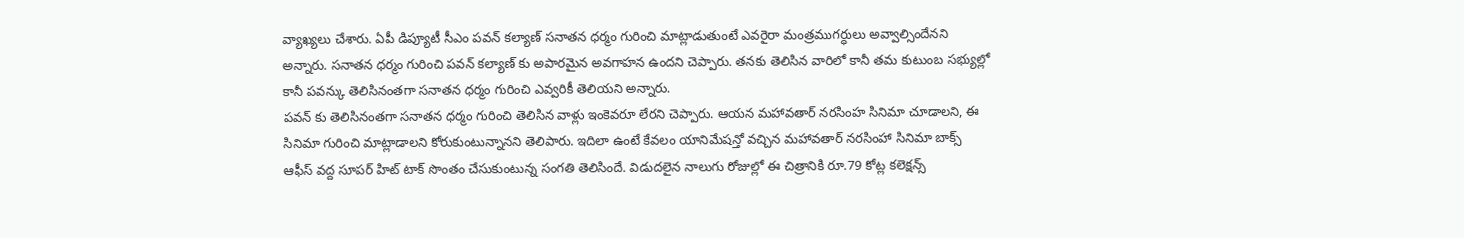వ్యాఖ్యలు చేశారు. ఏపీ డిప్యూటీ సీఎం పవన్ కల్యాణ్ సనాతన ధర్మం గురించి మాట్లాడుతుంటే ఎవరైరా మంత్రముగర్ధులు అవ్వాల్సిందేనని అన్నారు. సనాతన ధర్మం గురించి పవన్ కల్యాణ్ కు అపారమైన అవగాహన ఉందని చెప్పారు. తనకు తెలిసిన వారిలో కానీ తమ కుటుంబ సభ్యుల్లో కానీ పవన్కు తెలిసినంతగా సనాతన ధర్మం గురించి ఎవ్వరికీ తెలియని అన్నారు.
పవన్ కు తెలిసినంతగా సనాతన ధర్మం గురించి తెలిసిన వాళ్లు ఇంకెవరూ లేరని చెప్పారు. ఆయన మహావతార్ నరసింహ సినిమా చూడాలని, ఈ సినిమా గురించి మాట్లాడాలని కోరుకుంటున్నానని తెలిపారు. ఇదిలా ఉంటే కేవలం యానిమేషన్తో వచ్చిన మహావతార్ నరసింహా సినిమా బాక్స్ ఆఫీస్ వద్ద సూపర్ హిట్ టాక్ సొంతం చేసుకుంటున్న సంగతి తెలిసిందే. విడుదలైన నాలుగు రోజుల్లో ఈ చిత్రానికి రూ.79 కోట్ల కలెక్షన్స్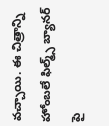వచ్చాయి. ఈ చిత్రాన్ని హోంబలే ఫిల్మ్స్ బ్యానర్ పై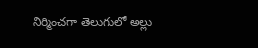నిర్మించగా తెలుగులో అల్లు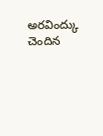అరవింద్కు చెందిన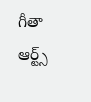గీతా ఆర్ట్స్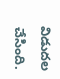విడుదల చేసింది.